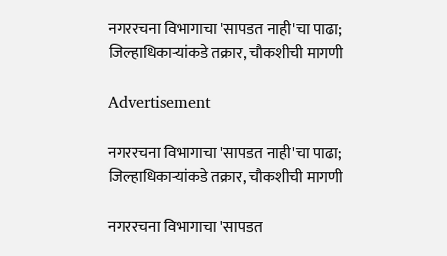नगररचना विभागाचा 'सापडत नाही'चा पाढा; जिल्हाधिकाऱ्यांकडे तक्रार, चौकशीची मागणी

Advertisement

नगररचना विभागाचा 'सापडत नाही'चा पाढा; जिल्हाधिकाऱ्यांकडे तक्रार, चौकशीची मागणी

नगररचना विभागाचा 'सापडत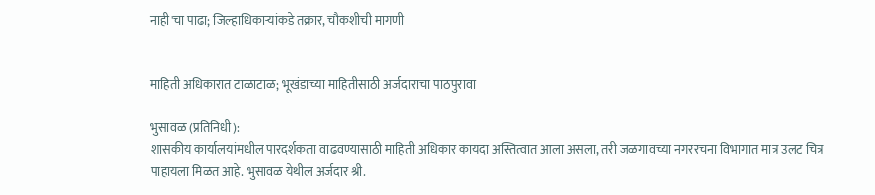नाही'चा पाढा; जिल्हाधिकाऱ्यांकडे तक्रार, चौकशीची मागणी


माहिती अधिकारात टाळाटाळ; भूखंडाच्या माहितीसाठी अर्जदाराचा पाठपुरावा

भुसावळ (प्रतिनिधी):
शासकीय कार्यालयांमधील पारदर्शकता वाढवण्यासाठी माहिती अधिकार कायदा अस्तित्वात आला असला, तरी जळगावच्या नगररचना विभागात मात्र उलट चित्र पाहायला मिळत आहे. भुसावळ येथील अर्जदार श्री.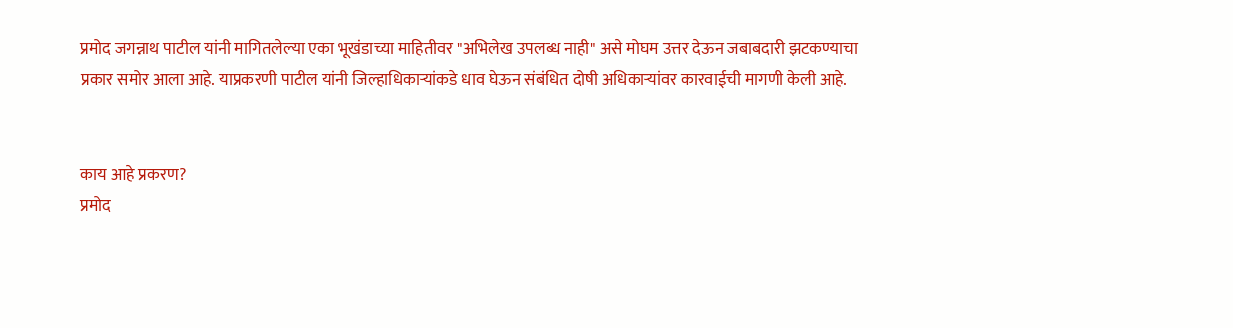प्रमोद जगन्नाथ पाटील यांनी मागितलेल्या एका भूखंडाच्या माहितीवर "अभिलेख उपलब्ध नाही" असे मोघम उत्तर देऊन जबाबदारी झटकण्याचा प्रकार समोर आला आहे. याप्रकरणी पाटील यांनी जिल्हाधिकाऱ्यांकडे धाव घेऊन संबंधित दोषी अधिकाऱ्यांवर कारवाईची मागणी केली आहे.


काय आहे प्रकरण?
प्रमोद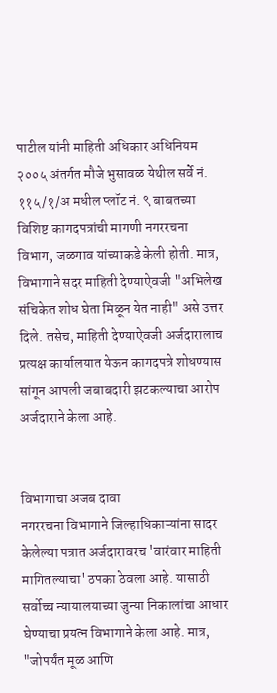पाटील यांनी माहिती अधिकार अधिनियम २००५ अंतर्गत मौजे भुसावळ येथील सर्वे नं. ११५/१/अ मधील प्लॉट नं. ९ बाबतच्या विशिष्ट कागदपत्रांची मागणी नगररचना विभाग, जळगाव यांच्याकडे केली होती. मात्र, विभागाने सदर माहिती देण्याऐवजी "अभिलेख संचिकेत शोध घेता मिळून येत नाही" असे उत्तर दिले. तसेच, माहिती देण्याऐवजी अर्जदारालाच प्रत्यक्ष कार्यालयात येऊन कागदपत्रे शोधण्यास सांगून आपली जबाबदारी झटकल्याचा आरोप अर्जदाराने केला आहे.


विभागाचा अजब दावा
नगररचना विभागाने जिल्हाधिकाऱ्यांना सादर केलेल्या पत्रात अर्जदारावरच 'वारंवार माहिती मागितल्याचा' ठपका ठेवला आहे. यासाठी सर्वोच्च न्यायालयाच्या जुन्या निकालांचा आधार घेण्याचा प्रयत्न विभागाने केला आहे. मात्र, "जोपर्यंत मूळ आणि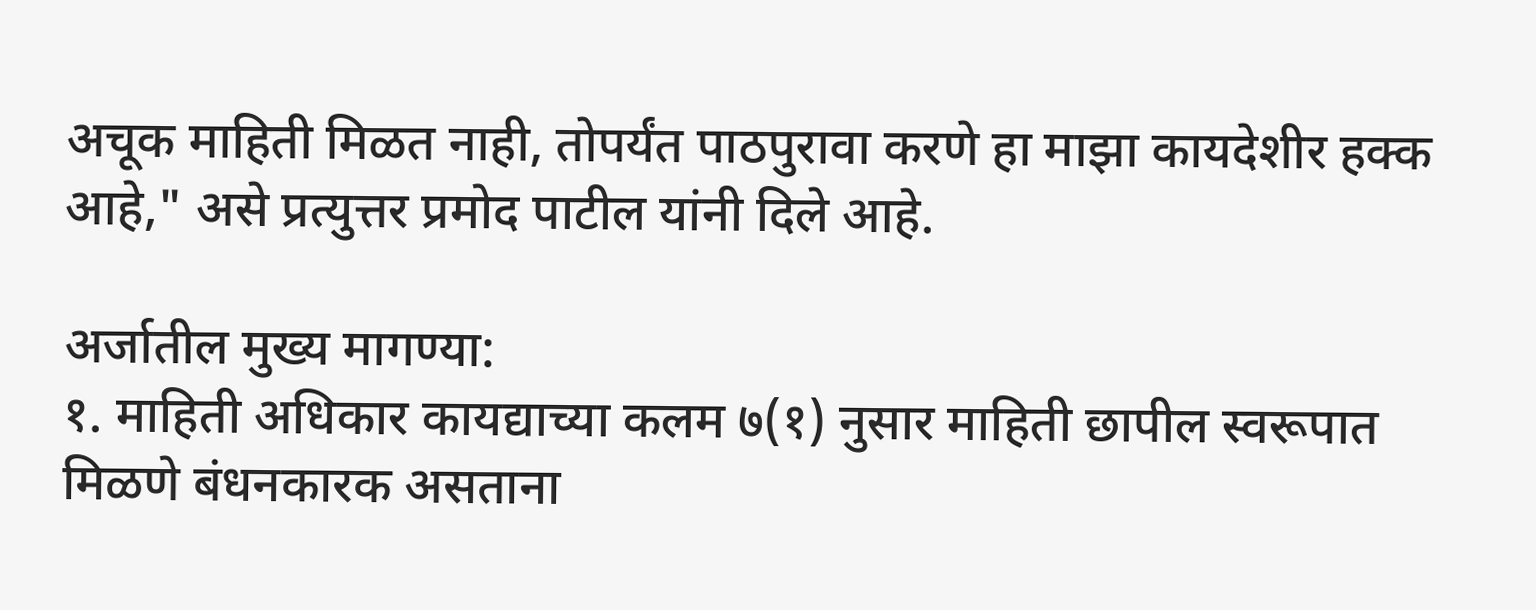अचूक माहिती मिळत नाही, तोपर्यंत पाठपुरावा करणे हा माझा कायदेशीर हक्क आहे," असे प्रत्युत्तर प्रमोद पाटील यांनी दिले आहे.

अर्जातील मुख्य मागण्या:
१. माहिती अधिकार कायद्याच्या कलम ७(१) नुसार माहिती छापील स्वरूपात मिळणे बंधनकारक असताना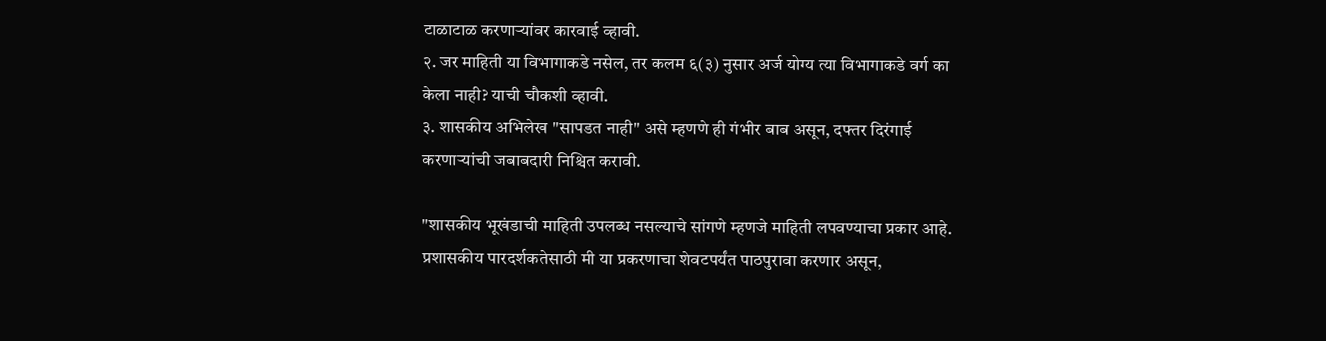टाळाटाळ करणाऱ्यांवर कारवाई व्हावी.
२. जर माहिती या विभागाकडे नसेल, तर कलम ६(३) नुसार अर्ज योग्य त्या विभागाकडे वर्ग का केला नाही? याची चौकशी व्हावी.
३. शासकीय अभिलेख "सापडत नाही" असे म्हणणे ही गंभीर बाब असून, दफ्तर दिरंगाई करणाऱ्यांची जबाबदारी निश्चित करावी.

"शासकीय भूखंडाची माहिती उपलब्ध नसल्याचे सांगणे म्हणजे माहिती लपवण्याचा प्रकार आहे. प्रशासकीय पारदर्शकतेसाठी मी या प्रकरणाचा शेवटपर्यंत पाठपुरावा करणार असून,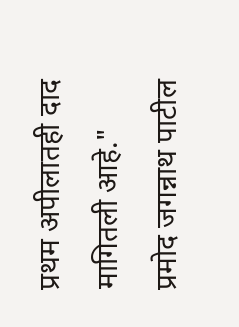प्रथम अपीलातही दाद मागितली आहे."
प्रमोद जगन्नाथ पाटील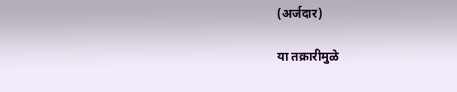(अर्जदार)

या तक्रारीमुळे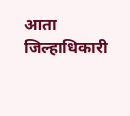आता जिल्हाधिकारी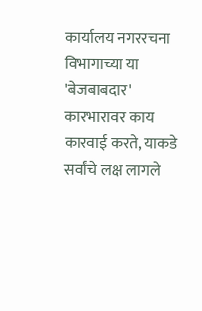कार्यालय नगररचना विभागाच्या या 'बेजबाबदार' कारभारावर काय कारवाई करते, याकडे सर्वांचे लक्ष लागले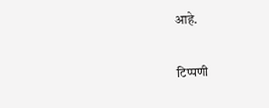आहे.

टिप्पणी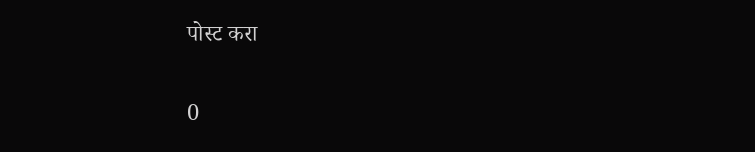पोस्ट करा

0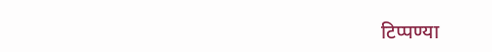टिप्पण्या